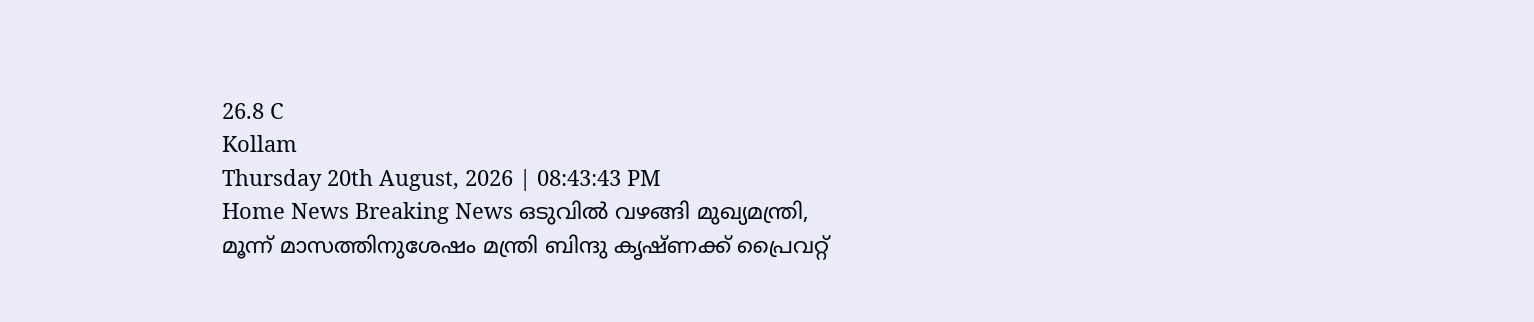26.8 C
Kollam
Thursday 20th August, 2026 | 08:43:43 PM
Home News Breaking News ഒടുവിൽ വഴങ്ങി മുഖ്യമന്ത്രി, മൂന്ന് മാസത്തിനുശേഷം മന്ത്രി ബിന്ദു കൃഷ്ണക്ക് പ്രൈവറ്റ്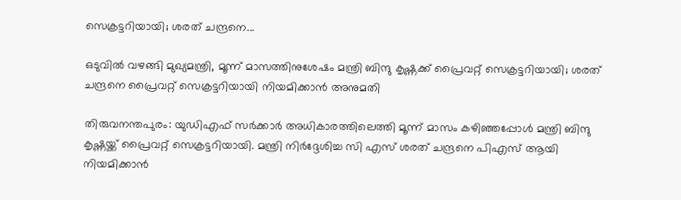സെക്രട്ടറിയായി; ശരത് ചന്ദ്രനെ...

ഒടുവിൽ വഴങ്ങി മുഖ്യമന്ത്രി, മൂന്ന് മാസത്തിനുശേഷം മന്ത്രി ബിന്ദു കൃഷ്ണക്ക് പ്രൈവറ്റ് സെക്രട്ടറിയായി; ശരത് ചന്ദ്രനെ പ്രൈവറ്റ് സെക്രട്ടറിയായി നിയമിക്കാന്‍ അനുമതി

തിരുവനന്തപുരം: യുഡിഎഫ് സര്‍ക്കാര്‍ അധികാരത്തിലെത്തി മൂന്ന് മാസം കഴിഞ്ഞപ്പോള്‍ മന്ത്രി ബിന്ദു കൃഷ്ണയ്ക്ക് പ്രൈവറ്റ് സെക്രട്ടറിയായി. മന്ത്രി നിര്‍ദ്ദേശിച്ച സി എസ് ശരത് ചന്ദ്രനെ പിഎസ് ആയി നിയമിക്കാൻ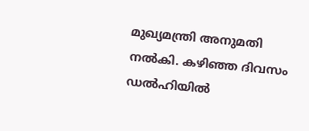മുഖ്യമന്ത്രി അനുമതി നൽകി. കഴിഞ്ഞ ദിവസം ഡൽഹിയിൽ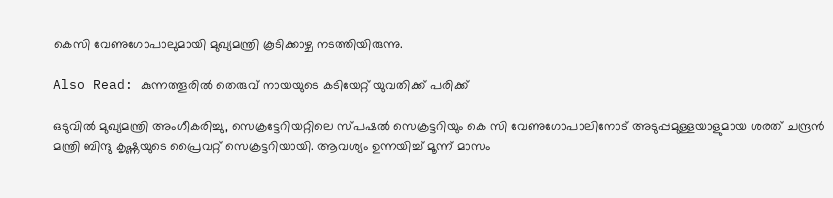കെസി വേണുഗോപാലുമായി മുഖ്യമന്ത്രി കൂടിക്കാഴ്ച നടത്തിയിരുന്നു.

Also Read: കുന്നത്തൂരിൽ തെരുവ് നായയുടെ കടിയേറ്റ് യുവതിക്ക് പരിക്ക്

ഒടുവിൽ മുഖ്യമന്ത്രി അംഗീകരിച്ചു, സെക്രട്ടേറിയറ്റിലെ സ്പഷൽ സെക്രട്ടറിയും കെ സി വേണുഗോപാലിനോട് അടുപ്പമുള്ളയാളുമായ ശരത് ചന്ദ്രൻ മന്ത്രി ബിന്ദു കൃഷ്ണയുടെ പ്രൈവറ്റ് സെക്രട്ടറിയായി. ആവശ്യം ഉന്നയിച്ച് മൂന്ന് മാസം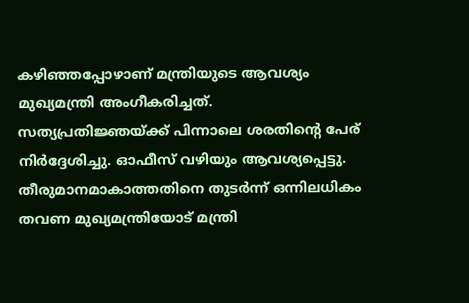കഴിഞ്ഞപ്പോഴാണ് മന്ത്രിയുടെ ആവശ്യം മുഖ്യമന്ത്രി അംഗീകരിച്ചത്. സത്യപ്രതിജ്ഞയ്ക്ക് പിന്നാലെ ശരതിന്‍റെ പേര് നിര്‍ദ്ദേശിച്ചു. ഓഫീസ് വഴിയും ആവശ്യപ്പെട്ടു. തീരുമാനമാകാത്തതിനെ തുടര്‍ന്ന് ഒന്നിലധികം തവണ മുഖ്യമന്ത്രിയോട് മന്ത്രി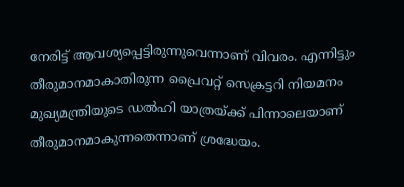നേരിട്ട് ആവശ്യപ്പെട്ടിരുന്നുവെന്നാണ് വിവരം. എന്നിട്ടും തീരുമാനമാകാതിരുന്ന പ്രൈവറ്റ് സെക്രട്ടറി നിയമനം മുഖ്യമന്ത്രിയുടെ ഡൽഹി യാത്രയ്ക്ക് പിന്നാലെയാണ് തീരുമാനമാകുന്നതെന്നാണ് ശ്രദ്ധേയം.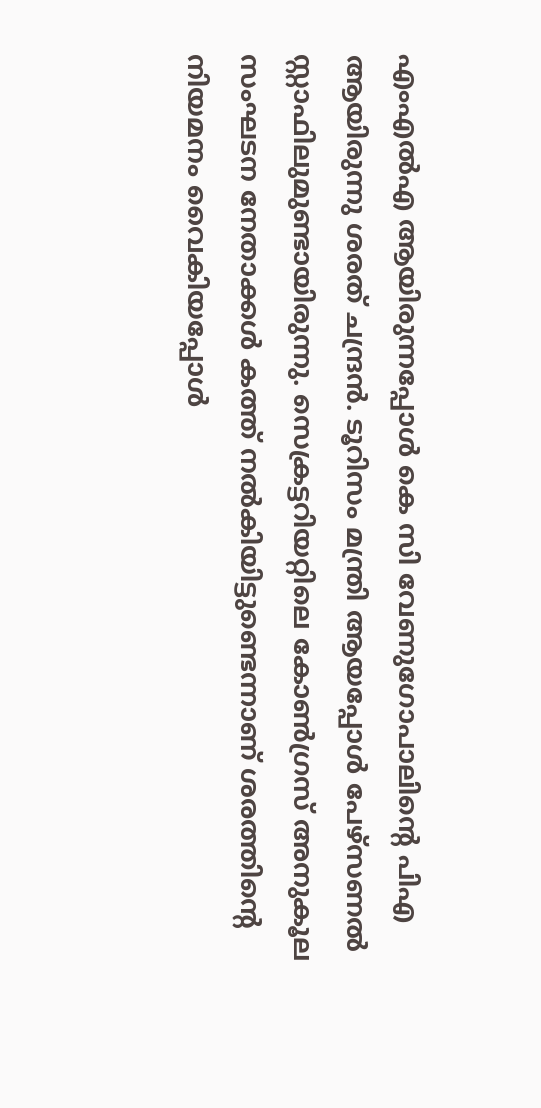എംഎൽഎ ആയിരുന്നപ്പോള്‍ കെ സി വേണുഗോപാലിന്‍റെ പിഎ ആയിരുന്നു ശരത് ചന്ദ്രൻ. ടൂറിസം മന്ത്രി ആയപ്പോള്‍ പേഴ്സണൽ സ്റ്റാഫിലുമുണ്ടായിരുന്നു. സെക്രട്ടറിയറ്റിലെ കോണ്‍ഗ്രസ് അനുകൂല സംഘടന നേതാക്കള്‍ കത്ത് നൽകിയിട്ടുണ്ടെന്നാണ് ശരത്തിന്‍റെ നിയമനം വൈകിയപ്പോള്‍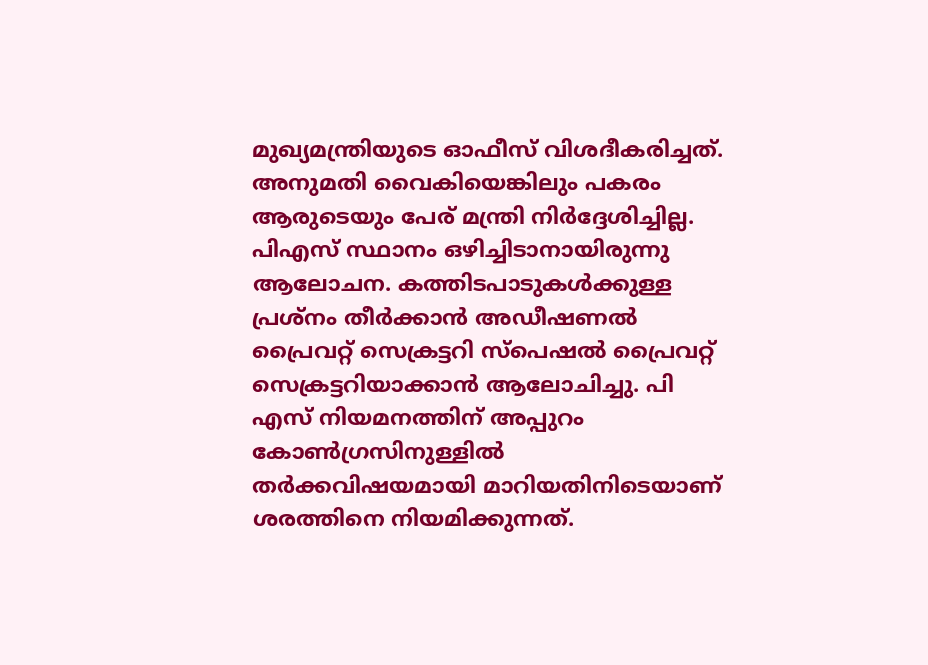മുഖ്യമന്ത്രിയുടെ ഓഫീസ് വിശദീകരിച്ചത്. അനുമതി വൈകിയെങ്കിലും പകരം ആരുടെയും പേര് മന്ത്രി നിര്‍ദ്ദേശിച്ചില്ല. പിഎസ് സ്ഥാനം ഒഴിച്ചിടാനായിരുന്നു ആലോചന. കത്തിടപാടുകള്‍ക്കുള്ള പ്രശ്നം തീര്‍ക്കാൻ അഡീഷണൽ പ്രൈവറ്റ് സെക്രട്ടറി സ്പെഷൽ പ്രൈവറ്റ് സെക്രട്ടറിയാക്കാൻ ആലോചിച്ചു. പി എസ് നിയമനത്തിന് അപ്പുറം കോണ്‍ഗ്രസിനുള്ളിൽ തര്‍ക്കവിഷയമായി മാറിയതിനിടെയാണ് ശരത്തിനെ നിയമിക്കുന്നത്.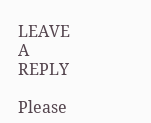LEAVE A REPLY

Please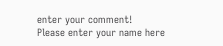enter your comment!
Please enter your name here